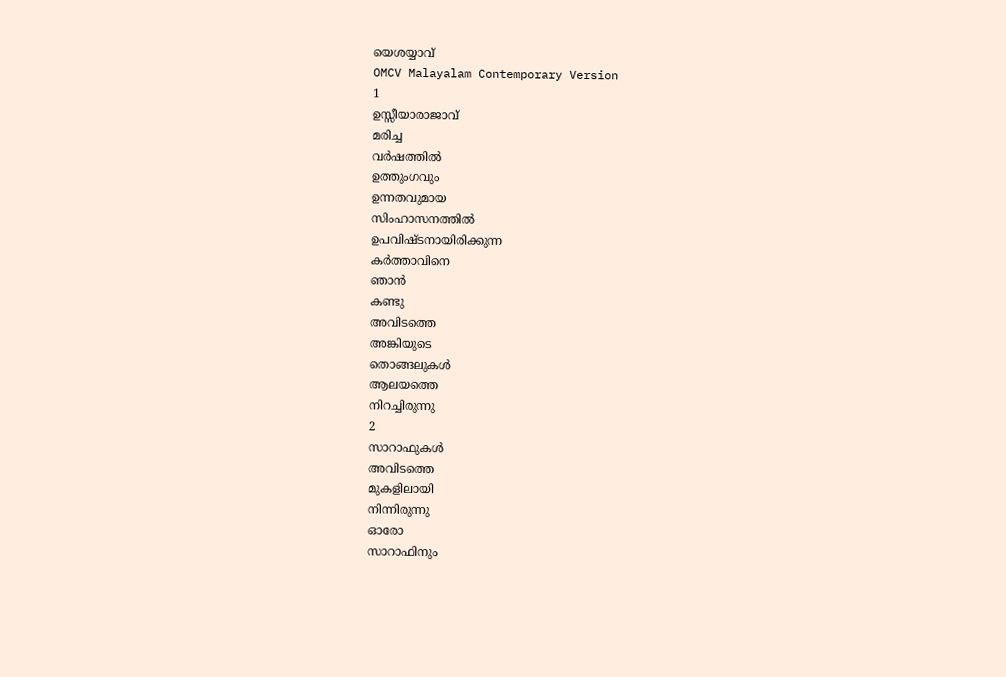യെശയ്യാവ്
OMCV Malayalam Contemporary Version
1
ഉസ്സീയാരാജാവ്
മരിച്ച
വർഷത്തിൽ
ഉത്തുംഗവും
ഉന്നതവുമായ
സിംഹാസനത്തിൽ
ഉപവിഷ്ടനായിരിക്കുന്ന
കർത്താവിനെ
ഞാൻ
കണ്ടു
അവിടത്തെ
അങ്കിയുടെ
തൊങ്ങലുകൾ
ആലയത്തെ
നിറച്ചിരുന്നു
2
സാറാഫുകൾ
അവിടത്തെ
മുകളിലായി
നിന്നിരുന്നു
ഓരോ
സാറാഫിനും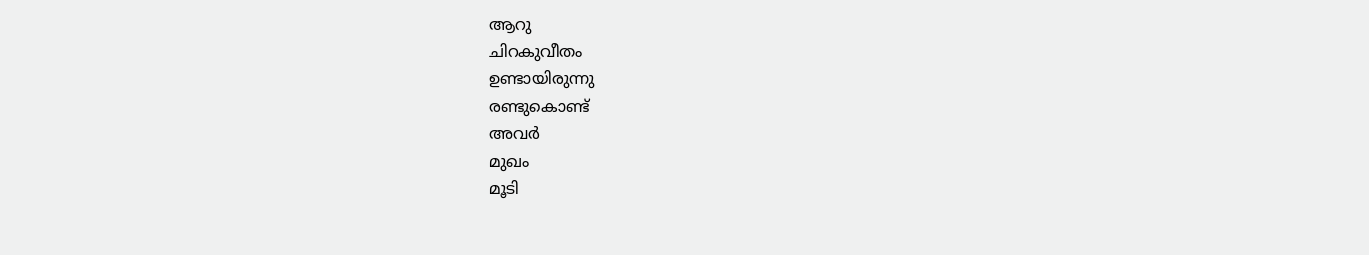ആറു
ചിറകുവീതം
ഉണ്ടായിരുന്നു
രണ്ടുകൊണ്ട്
അവർ
മുഖം
മൂടി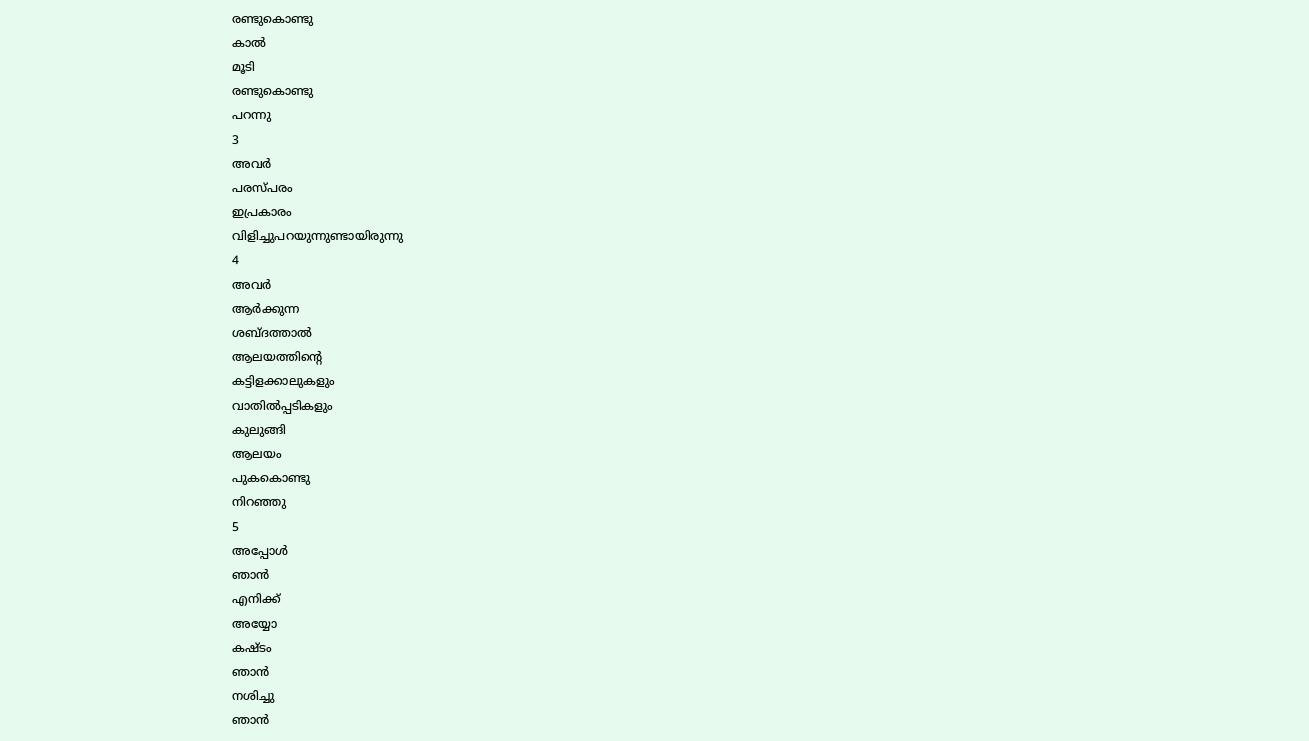രണ്ടുകൊണ്ടു
കാൽ
മൂടി
രണ്ടുകൊണ്ടു
പറന്നു
3
അവർ
പരസ്പരം
ഇപ്രകാരം
വിളിച്ചുപറയുന്നുണ്ടായിരുന്നു
4
അവർ
ആർക്കുന്ന
ശബ്ദത്താൽ
ആലയത്തിന്റെ
കട്ടിളക്കാലുകളും
വാതിൽപ്പടികളും
കുലുങ്ങി
ആലയം
പുകകൊണ്ടു
നിറഞ്ഞു
5
അപ്പോൾ
ഞാൻ
എനിക്ക്
അയ്യോ
കഷ്ടം
ഞാൻ
നശിച്ചു
ഞാൻ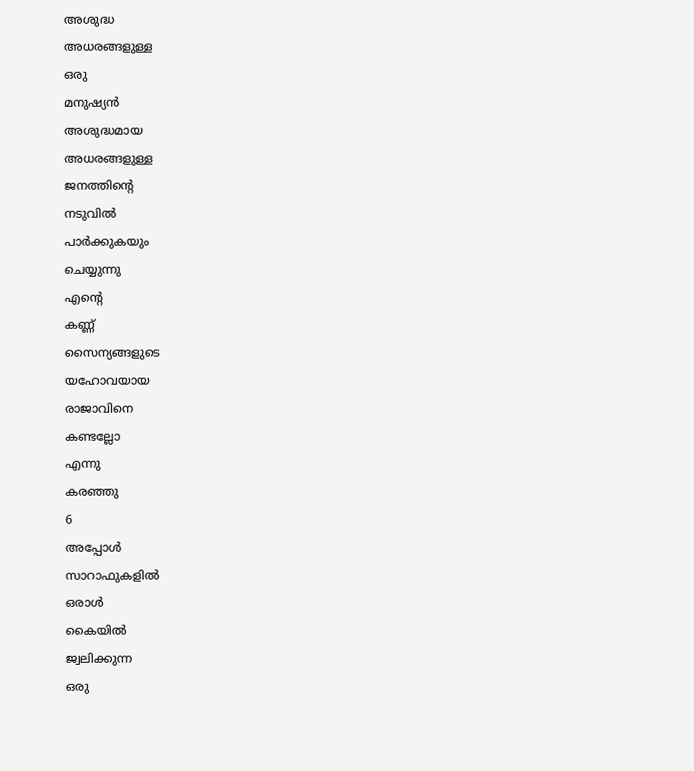അശുദ്ധ
അധരങ്ങളുള്ള
ഒരു
മനുഷ്യൻ
അശുദ്ധമായ
അധരങ്ങളുള്ള
ജനത്തിന്റെ
നടുവിൽ
പാർക്കുകയും
ചെയ്യുന്നു
എന്റെ
കണ്ണ്
സൈന്യങ്ങളുടെ
യഹോവയായ
രാജാവിനെ
കണ്ടല്ലോ
എന്നു
കരഞ്ഞു
6
അപ്പോൾ
സാറാഫുകളിൽ
ഒരാൾ
കൈയിൽ
ജ്വലിക്കുന്ന
ഒരു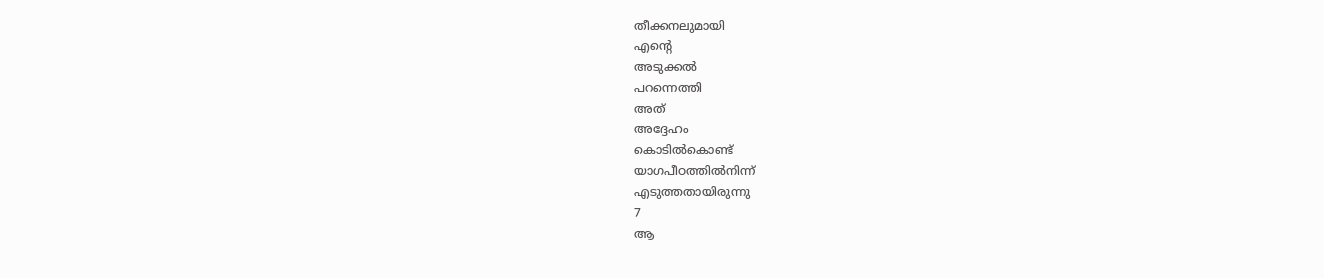തീക്കനലുമായി
എന്റെ
അടുക്കൽ
പറന്നെത്തി
അത്
അദ്ദേഹം
കൊടിൽകൊണ്ട്
യാഗപീഠത്തിൽനിന്ന്
എടുത്തതായിരുന്നു
7
ആ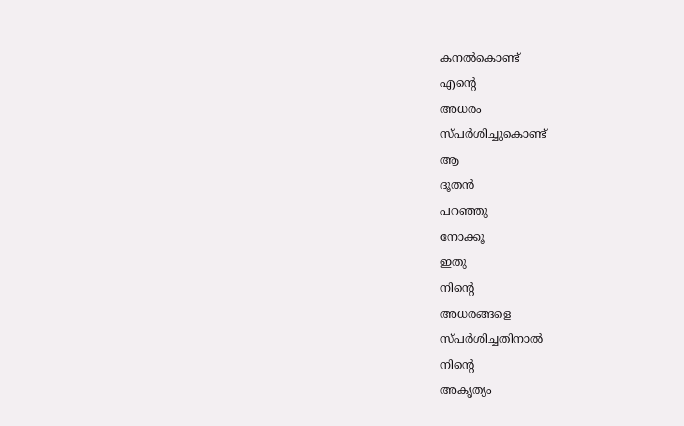കനൽകൊണ്ട്
എന്റെ
അധരം
സ്പർശിച്ചുകൊണ്ട്
ആ
ദൂതൻ
പറഞ്ഞു
നോക്കൂ
ഇതു
നിന്റെ
അധരങ്ങളെ
സ്പർശിച്ചതിനാൽ
നിന്റെ
അകൃത്യം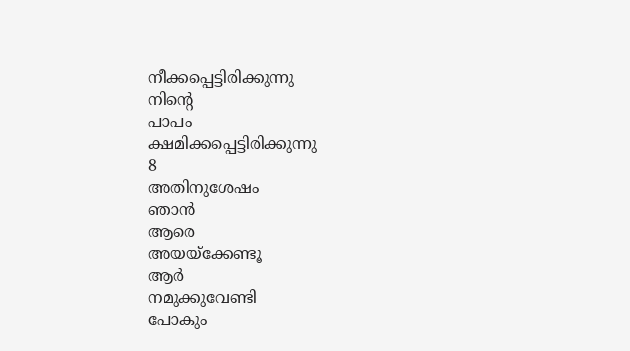നീക്കപ്പെട്ടിരിക്കുന്നു
നിന്റെ
പാപം
ക്ഷമിക്കപ്പെട്ടിരിക്കുന്നു
8
അതിനുശേഷം
ഞാൻ
ആരെ
അയയ്ക്കേണ്ടൂ
ആർ
നമുക്കുവേണ്ടി
പോകും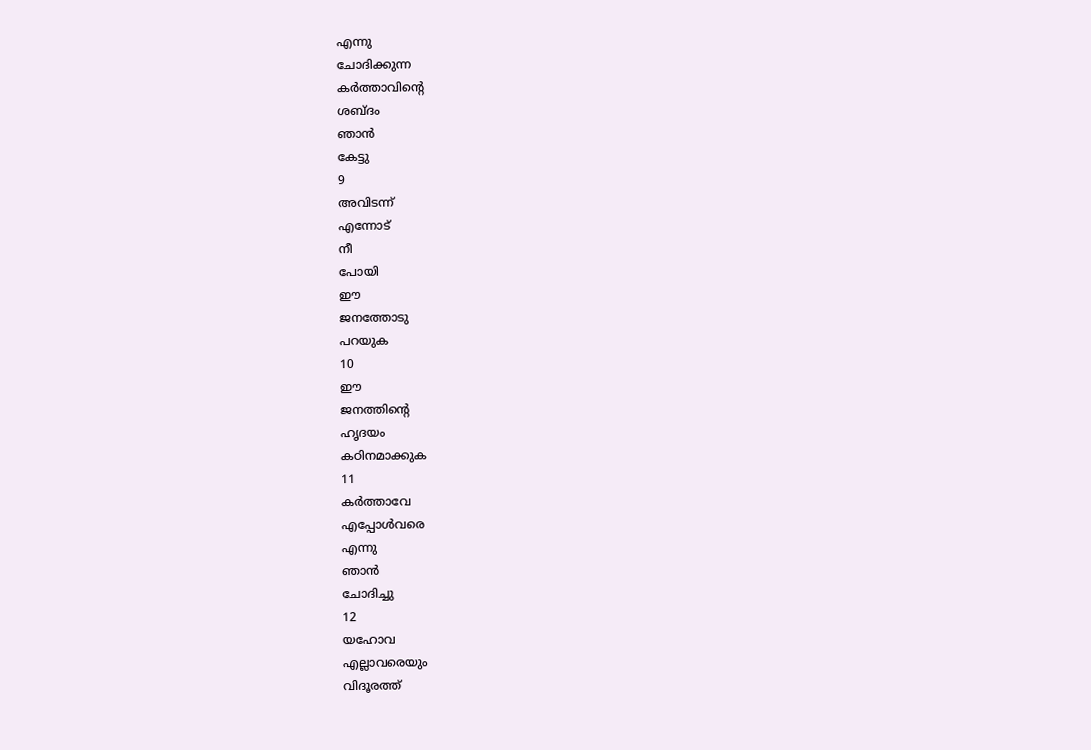എന്നു
ചോദിക്കുന്ന
കർത്താവിന്റെ
ശബ്ദം
ഞാൻ
കേട്ടു
9
അവിടന്ന്
എന്നോട്
നീ
പോയി
ഈ
ജനത്തോടു
പറയുക
10
ഈ
ജനത്തിന്റെ
ഹൃദയം
കഠിനമാക്കുക
11
കർത്താവേ
എപ്പോൾവരെ
എന്നു
ഞാൻ
ചോദിച്ചു
12
യഹോവ
എല്ലാവരെയും
വിദൂരത്ത്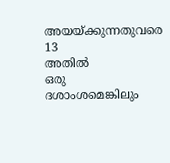അയയ്ക്കുന്നതുവരെ
13
അതിൽ
ഒരു
ദശാംശമെങ്കിലും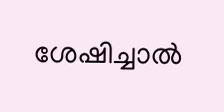ശേഷിച്ചാൽ